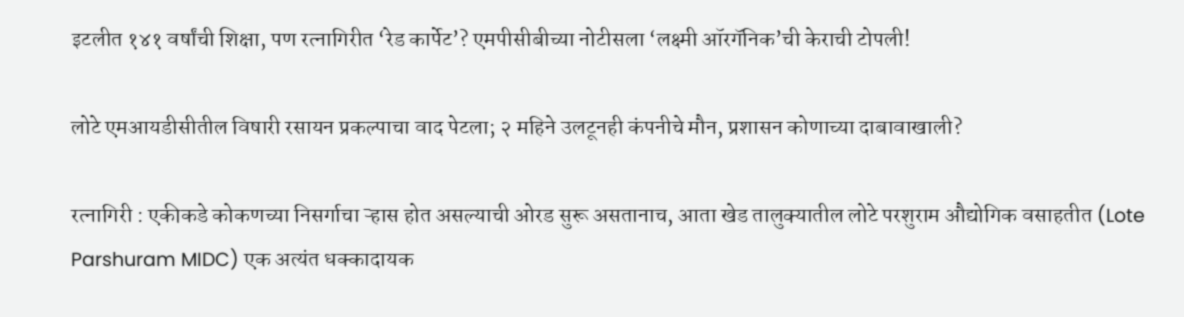इटलीत १४१ वर्षांची शिक्षा, पण रत्नागिरीत ‘रेड कार्पेट’? एमपीसीबीच्या नोटीसला ‘लक्ष्मी ऑरगॅनिक’ची केराची टोपली!

लोटे एमआयडीसीतील विषारी रसायन प्रकल्पाचा वाद पेटला; २ महिने उलटूनही कंपनीचे मौन, प्रशासन कोणाच्या दाबावाखाली?

रत्नागिरी : एकीकडे कोकणच्या निसर्गाचा ऱ्हास होत असल्याची ओरड सुरू असतानाच, आता खेड तालुक्यातील लोटे परशुराम औद्योगिक वसाहतीत (Lote Parshuram MIDC) एक अत्यंत धक्कादायक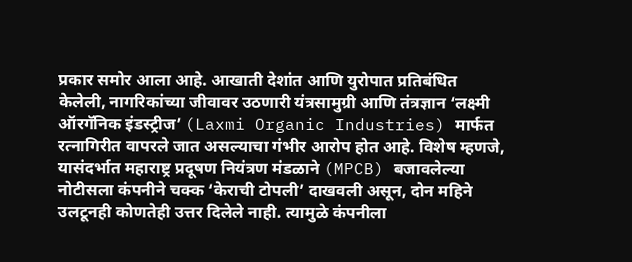प्रकार समोर आला आहे. आखाती देशांत आणि युरोपात प्रतिबंधित केलेली, नागरिकांच्या जीवावर उठणारी यंत्रसामुग्री आणि तंत्रज्ञान ‘लक्ष्मी ऑरगॅनिक इंडस्ट्रीज’ (Laxmi Organic Industries) मार्फत रत्नागिरीत वापरले जात असल्याचा गंभीर आरोप होत आहे. विशेष म्हणजे, यासंदर्भात महाराष्ट्र प्रदूषण नियंत्रण मंडळाने (MPCB) बजावलेल्या नोटीसला कंपनीने चक्क ‘केराची टोपली’ दाखवली असून, दोन महिने उलटूनही कोणतेही उत्तर दिलेले नाही. त्यामुळे कंपनीला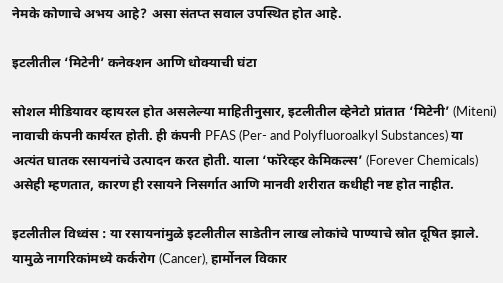नेमके कोणाचे अभय आहे? असा संतप्त सवाल उपस्थित होत आहे.

इटलीतील ‘मिटेनी’ कनेक्शन आणि धोक्याची घंटा

सोशल मीडियावर व्हायरल होत असलेल्या माहितीनुसार, इटलीतील व्हेनेटो प्रांतात ‘मिटेनी’ (Miteni) नावाची कंपनी कार्यरत होती. ही कंपनी PFAS (Per- and Polyfluoroalkyl Substances) या अत्यंत घातक रसायनांचे उत्पादन करत होती. याला ‘फॉरेव्हर केमिकल्स’ (Forever Chemicals) असेही म्हणतात, कारण ही रसायने निसर्गात आणि मानवी शरीरात कधीही नष्ट होत नाहीत.

इटलीतील विध्वंस : या रसायनांमुळे इटलीतील साडेतीन लाख लोकांचे पाण्याचे स्रोत दूषित झाले. यामुळे नागरिकांमध्ये कर्करोग (Cancer), हार्मोनल विकार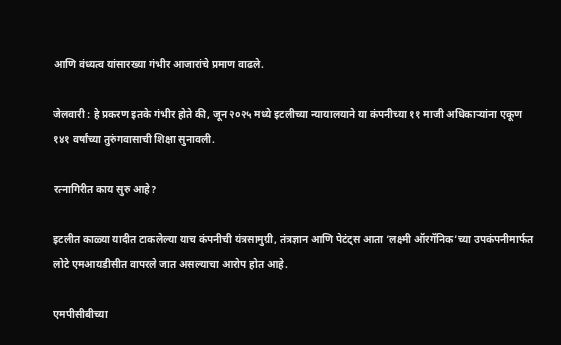आणि वंध्यत्व यांसारख्या गंभीर आजारांचे प्रमाण वाढले.

जेलवारी : हे प्रकरण इतके गंभीर होते की, जून २०२५ मध्ये इटलीच्या न्यायालयाने या कंपनीच्या ११ माजी अधिकाऱ्यांना एकूण १४१ वर्षांच्या तुरुंगवासाची शिक्षा सुनावली.

रत्नागिरीत काय सुरु आहे?

इटलीत काळ्या यादीत टाकलेल्या याच कंपनीची यंत्रसामुग्री, तंत्रज्ञान आणि पेटंट्स आता ‘लक्ष्मी ऑरगॅनिक’च्या उपकंपनीमार्फत लोटे एमआयडीसीत वापरले जात असल्याचा आरोप होत आहे.

एमपीसीबीच्या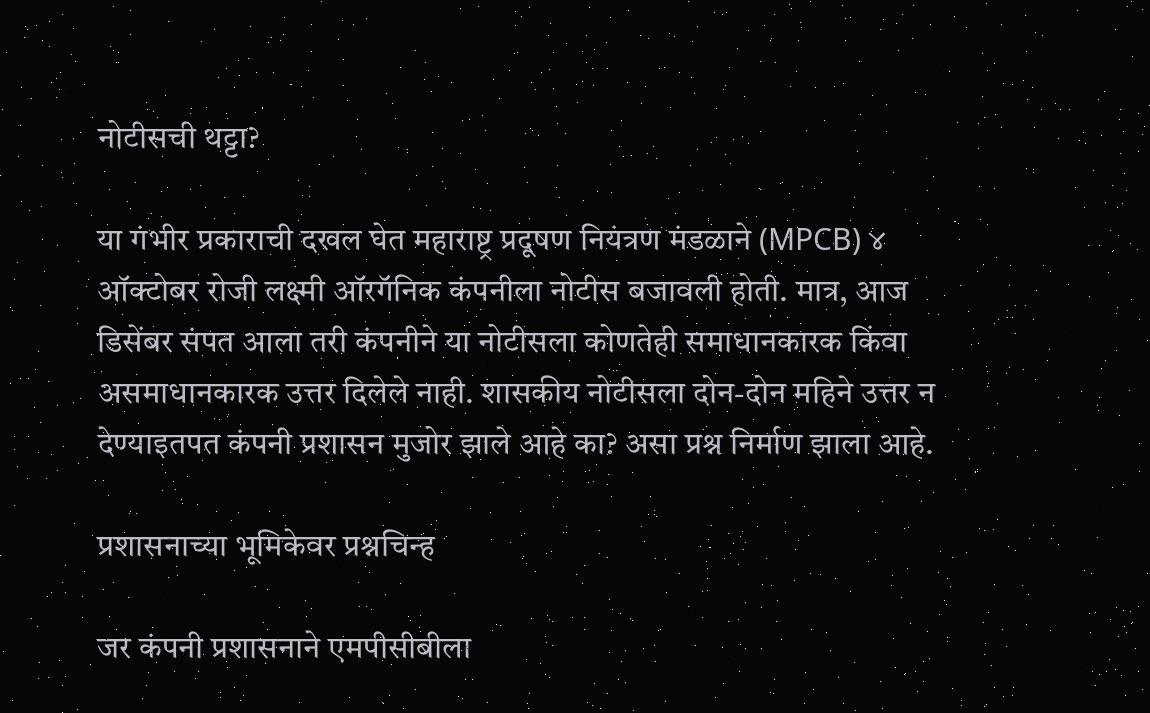नोटीसची थट्टा?

या गंभीर प्रकाराची दखल घेत महाराष्ट्र प्रदूषण नियंत्रण मंडळाने (MPCB) ४ ऑक्टोबर रोजी लक्ष्मी ऑरगॅनिक कंपनीला नोटीस बजावली होती. मात्र, आज डिसेंबर संपत आला तरी कंपनीने या नोटीसला कोणतेही समाधानकारक किंवा असमाधानकारक उत्तर दिलेले नाही. शासकीय नोटीसला दोन-दोन महिने उत्तर न देण्याइतपत कंपनी प्रशासन मुजोर झाले आहे का? असा प्रश्न निर्माण झाला आहे.

प्रशासनाच्या भूमिकेवर प्रश्नचिन्ह

जर कंपनी प्रशासनाने एमपीसीबीला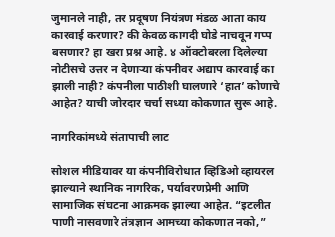जुमानले नाही, तर प्रदूषण नियंत्रण मंडळ आता काय कारवाई करणार? की केवळ कागदी घोडे नाचवून गप्प बसणार? हा खरा प्रश्न आहे. ४ ऑक्टोबरला दिलेल्या नोटीसचे उत्तर न देणाऱ्या कंपनीवर अद्याप कारवाई का झाली नाही? कंपनीला पाठीशी घालणारे ‘हात’ कोणाचे आहेत? याची जोरदार चर्चा सध्या कोकणात सुरू आहे.

नागरिकांमध्ये संतापाची लाट

सोशल मीडियावर या कंपनीविरोधात व्हिडिओ व्हायरल झाल्याने स्थानिक नागरिक, पर्यावरणप्रेमी आणि सामाजिक संघटना आक्रमक झाल्या आहेत. “इटलीत पाणी नासवणारे तंत्रज्ञान आमच्या कोकणात नको,”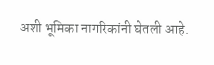अशी भूमिका नागरिकांनी घेतली आहे.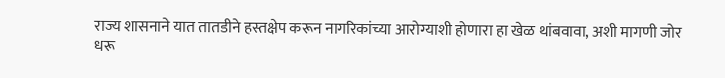राज्य शासनाने यात तातडीने हस्तक्षेप करून नागरिकांच्या आरोग्याशी होणारा हा खेळ थांबवावा, अशी मागणी जोर धरू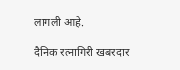लागली आहे.

दैनिक रत्नागिरी खबरदार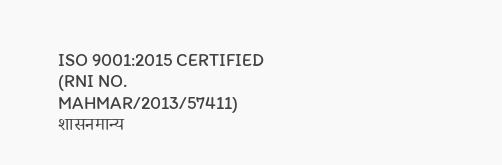ISO 9001:2015 CERTIFIED
(RNI NO. MAHMAR/2013/57411)
शासनमान्य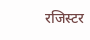रजिस्टर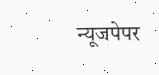न्यूजपेपर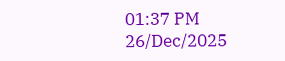01:37 PM 26/Dec/2025